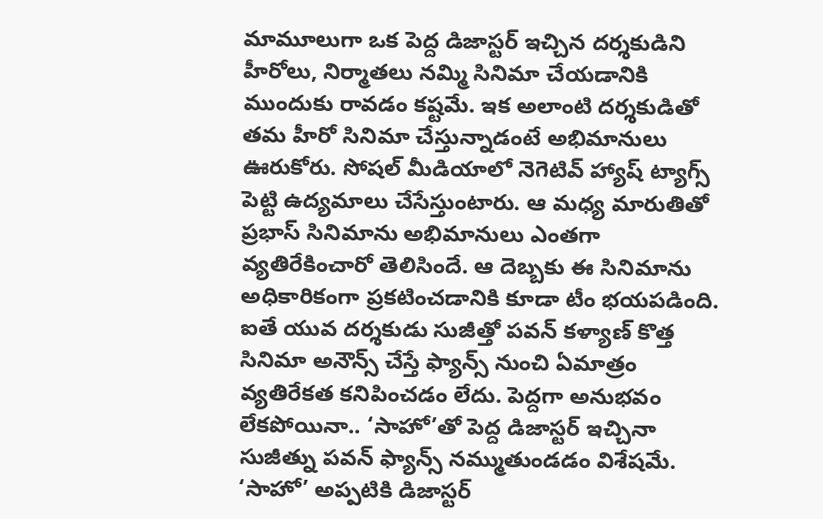మామూలుగా ఒక పెద్ద డిజాస్టర్ ఇచ్చిన దర్శకుడిని హీరోలు, నిర్మాతలు నమ్మి సినిమా చేయడానికి ముందుకు రావడం కష్టమే. ఇక అలాంటి దర్శకుడితో తమ హీరో సినిమా చేస్తున్నాడంటే అభిమానులు ఊరుకోరు. సోషల్ మీడియాలో నెగెటివ్ హ్యాష్ ట్యాగ్స్ పెట్టి ఉద్యమాలు చేసేస్తుంటారు. ఆ మధ్య మారుతితో ప్రభాస్ సినిమాను అభిమానులు ఎంతగా వ్యతిరేకించారో తెలిసిందే. ఆ దెబ్బకు ఈ సినిమాను అధికారికంగా ప్రకటించడానికి కూడా టీం భయపడింది.
ఐతే యువ దర్శకుడు సుజీత్తో పవన్ కళ్యాణ్ కొత్త సినిమా అనౌన్స్ చేస్తే ఫ్యాన్స్ నుంచి ఏమాత్రం వ్యతిరేకత కనిపించడం లేదు. పెద్దగా అనుభవం లేకపోయినా.. ‘సాహో’తో పెద్ద డిజాస్టర్ ఇచ్చినా సుజీత్ను పవన్ ఫ్యాన్స్ నమ్ముతుండడం విశేషమే. ‘సాహో’ అప్పటికి డిజాస్టర్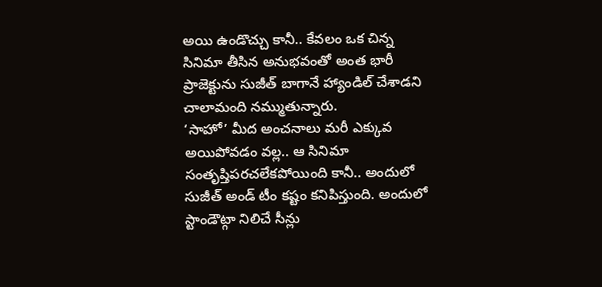అయి ఉండొచ్చు కానీ.. కేవలం ఒక చిన్న సినిమా తీసిన అనుభవంతో అంత భారీ ప్రాజెక్టును సుజీత్ బాగానే హ్యాండిల్ చేశాడని చాలామంది నమ్ముతున్నారు.
‘సాహో’ మీద అంచనాలు మరీ ఎక్కువ అయిపోవడం వల్ల.. ఆ సినిమా సంతృప్తిపరచలేకపోయింది కానీ.. అందులో సుజీత్ అండ్ టీం కష్టం కనిపిస్తుంది. అందులో స్టాండౌట్గా నిలిచే సీన్లు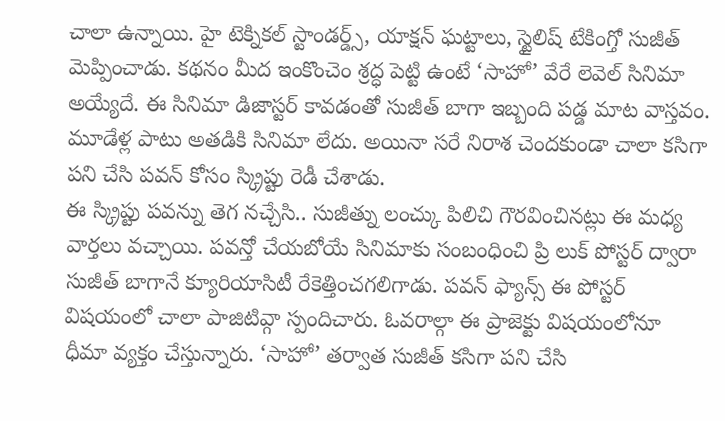చాలా ఉన్నాయి. హై టెక్నికల్ స్టాండర్డ్స్, యాక్షన్ ఘట్టాలు, స్టైలిష్ టేకింగ్తో సుజీత్ మెప్పించాడు. కథనం మీద ఇంకొంచెం శ్రద్ధ పెట్టి ఉంటే ‘సాహో’ వేరే లెవెల్ సినిమా అయ్యేదే. ఈ సినిమా డిజాస్టర్ కావడంతో సుజీత్ బాగా ఇబ్బంది పడ్డ మాట వాస్తవం. మూడేళ్ల పాటు అతడికి సినిమా లేదు. అయినా సరే నిరాశ చెందకుండా చాలా కసిగా పని చేసి పవన్ కోసం స్క్రిప్టు రెడీ చేశాడు.
ఈ స్క్రిప్టు పవన్ను తెగ నచ్చేసి.. సుజీత్ను లంచ్కు పిలిచి గౌరవించినట్లు ఈ మధ్య వార్తలు వచ్చాయి. పవన్తో చేయబోయే సినిమాకు సంబంధించి ప్రి లుక్ పోస్టర్ ద్వారా సుజీత్ బాగానే క్యూరియాసిటీ రేకెత్తించగలిగాడు. పవన్ ఫ్యాన్స్ ఈ పోస్టర్ విషయంలో చాలా పాజిటివ్గా స్పందిచారు. ఓవరాల్గా ఈ ప్రాజెక్టు విషయంలోనూ ధీమా వ్యక్తం చేస్తున్నారు. ‘సాహో’ తర్వాత సుజీత్ కసిగా పని చేసి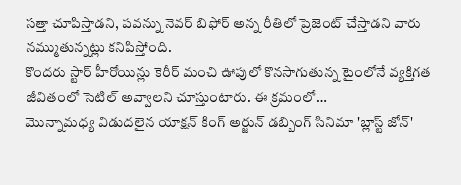సత్తా చూపిస్తాడని, పవన్ను నెవర్ బిఫోర్ అన్న రీతిలో ప్రెజెంట్ చేస్తాడని వారు నమ్ముతున్నట్లు కనిపిస్తోంది.
కొందరు స్టార్ హీరోయిన్లు కెరీర్ మంచి ఊపులో కొనసాగుతున్న టైంలోనే వ్యక్తిగత జీవితంలో సెటిల్ అవ్వాలని చూస్తుంటారు. ఈ క్రమంలో…
మొన్నామధ్య విడుదలైన యాక్షన్ కింగ్ అర్జున్ డబ్బింగ్ సినిమా 'బ్లాస్ట్ జోన్'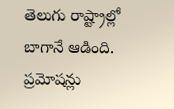తెలుగు రాష్ట్రాల్లో బాగానే ఆడింది. ప్రమోషన్లు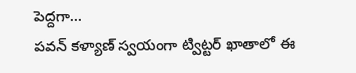పెద్దగా…
పవన్ కళ్యాణ్ స్వయంగా ట్విట్టర్ ఖాతాలో ఈ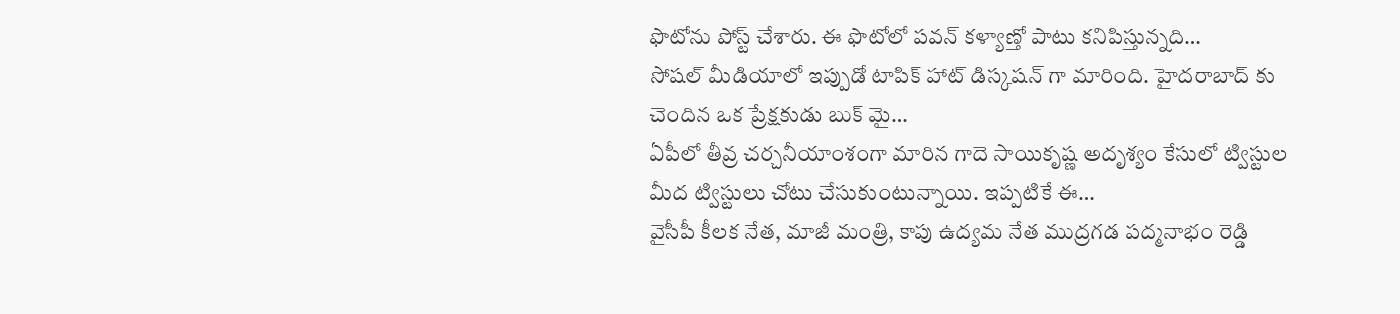ఫొటోను పోస్ట్ చేశారు. ఈ ఫొటోలో పవన్ కళ్యాణ్తో పాటు కనిపిస్తున్నది…
సోషల్ మీడియాలో ఇప్పుడో టాపిక్ హాట్ డిస్కషన్ గా మారింది. హైదరాబాద్ కు చెందిన ఒక ప్రేక్షకుడు బుక్ మై…
ఏపీలో తీవ్ర చర్చనీయాంశంగా మారిన గాదె సాయికృష్ణ అదృశ్యం కేసులో ట్విస్టుల మీద ట్విస్టులు చోటు చేసుకుంటున్నాయి. ఇప్పటికే ఈ…
వైసీపీ కీలక నేత, మాజీ మంత్రి, కాపు ఉద్యమ నేత ముద్రగడ పద్మనాభం రెడ్డి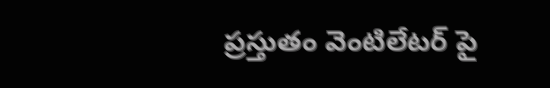ప్రస్తుతం వెంటిలేటర్ పై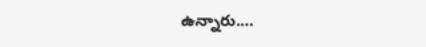ఉన్నారు.…